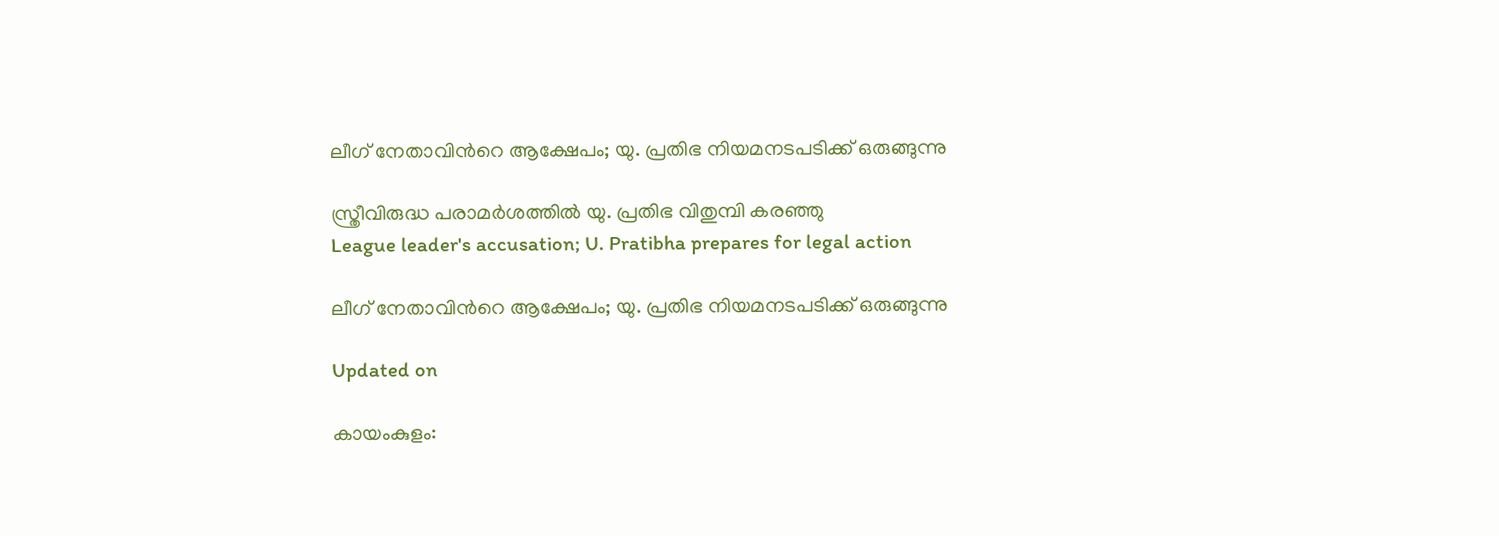ലീഗ് നേതാവിന്‍റെ ആക്ഷേപം; യു. പ്രതിഭ നിയമനടപടിക്ക് ഒരുങ്ങുന്നു

സ്ത്രീവിരുദ്ധ പരാമർശത്തിൽ യു. പ്രതിഭ വിതുമ്പി കരഞ്ഞു
League leader's accusation; U. Pratibha prepares for legal action

ലീഗ് നേതാവിന്‍റെ ആക്ഷേപം; യു. പ്രതിഭ നിയമനടപടിക്ക് ഒരുങ്ങുന്നു

Updated on

കായംകുളം: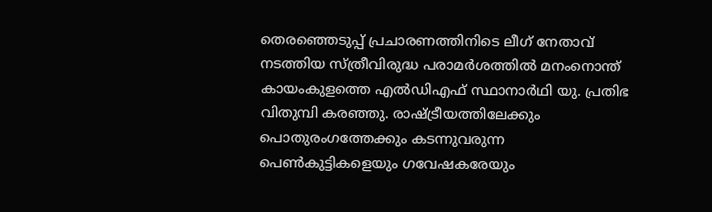തെരഞ്ഞെടുപ്പ് പ്രചാരണത്തിനിടെ ലീഗ് നേതാവ് നടത്തിയ സ്ത്രീവിരുദ്ധ പരാമർശത്തിൽ മനംനൊന്ത് കായംകുളത്തെ എൽഡിഎഫ് സ്ഥാനാർഥി യു. പ്രതിഭ വിതുമ്പി കരഞ്ഞു. രാഷ്ട്രീയത്തിലേക്കും പൊതുരംഗത്തേക്കും കടന്നുവരുന്ന പെൺകുട്ടികളെയും ഗവേഷകരേയും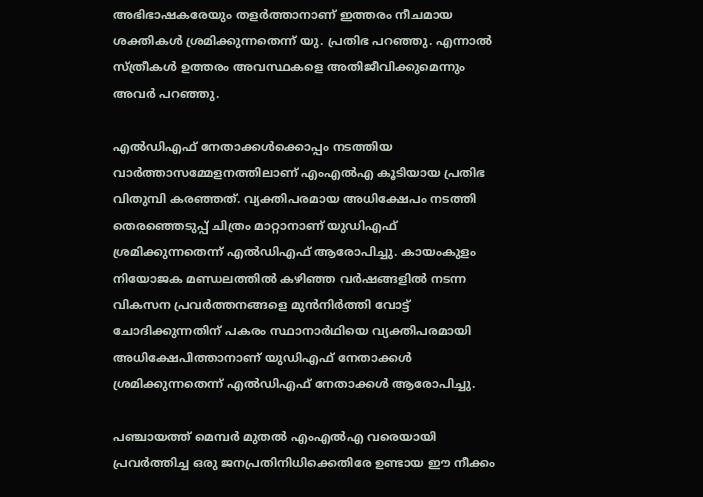അഭിഭാഷകരേയും തളർത്താനാണ് ഇത്തരം നീചമായ ശക്തികൾ ശ്രമിക്കുന്നതെന്ന് യു. പ്രതിഭ പറഞ്ഞു. എന്നാൽ സ്ത്രീകൾ ഉത്തരം അവസ്ഥകളെ അതിജീവിക്കുമെന്നും അവർ പറഞ്ഞു.

എൽഡിഎഫ് നേതാക്കൾക്കൊപ്പം നടത്തിയ വാർത്താസമ്മേളനത്തിലാണ് എംഎൽഎ കൂടിയായ പ്രതിഭ വിതുമ്പി കരഞ്ഞത്. വ്യക്തിപരമായ അധിക്ഷേപം നടത്തി തെരഞ്ഞെടുപ്പ് ചിത്രം മാറ്റാനാണ് യുഡിഎഫ് ശ്രമിക്കുന്നതെന്ന് എൽഡിഎഫ് ആരോപിച്ചു. കായംകുളം നിയോജക മണ്ഡലത്തിൽ കഴിഞ്ഞ വർഷങ്ങളിൽ നടന്ന വികസന പ്രവർത്തനങ്ങളെ മുൻനിർത്തി വോട്ട് ചോദിക്കുന്നതിന് പകരം സ്ഥാനാർഥിയെ വ്യക്തിപരമായി അധിക്ഷേപിത്താനാണ് യുഡിഎഫ് നേതാക്കൾ ശ്രമിക്കുന്നതെന്ന് എൽഡിഎഫ് നേതാക്കൾ ആരോപിച്ചു.

പഞ്ചായത്ത് മെമ്പർ മുതൽ എംഎൽഎ വരെയായി പ്രവർത്തിച്ച ഒരു ജനപ്രതിനിധിക്കെതിരേ ഉണ്ടായ ഈ നീക്കം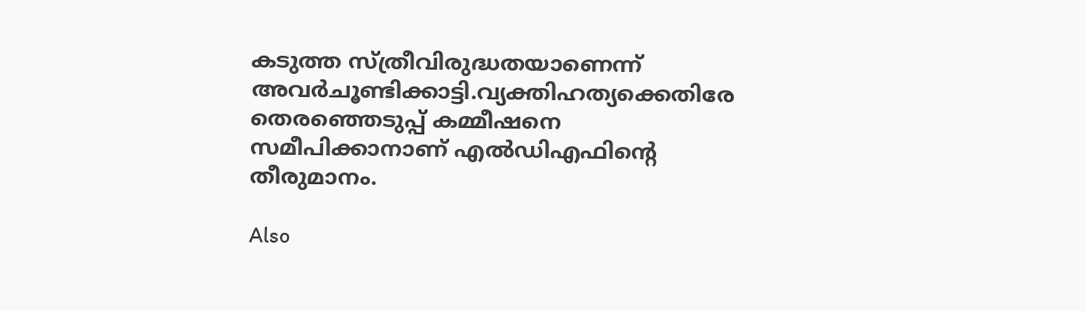കടുത്ത സ്ത്രീവിരുദ്ധതയാണെന്ന് അവർചൂണ്ടിക്കാട്ടി.വ്യക്തിഹത്യക്കെതിരേ തെരഞ്ഞെടുപ്പ് കമ്മീഷനെ സമീപിക്കാനാണ് എൽഡിഎഫിന്‍റെ തീരുമാനം.

Also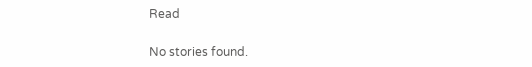Read

No stories found.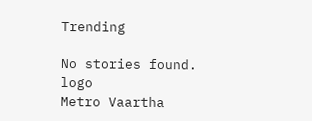Trending

No stories found.
logo
Metro Vaartha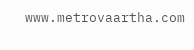www.metrovaartha.com